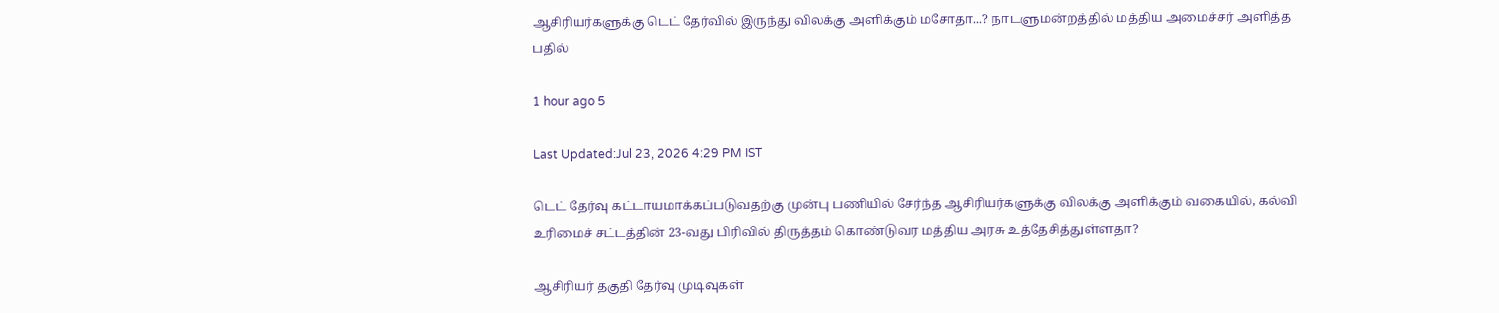ஆசிரியர்களுக்கு டெட் தேர்வில் இருந்து விலக்கு அளிக்கும் மசோதா...? நாடளுமன்றத்தில் மத்திய அமைச்சர் அளித்த பதில்

1 hour ago 5

Last Updated:Jul 23, 2026 4:29 PM IST

டெட் தேர்வு கட்டாயமாக்கப்படுவதற்கு முன்பு பணியில் சேர்ந்த ஆசிரியர்களுக்கு விலக்கு அளிக்கும் வகையில், கல்வி உரிமைச் சட்டத்தின் 23-வது பிரிவில் திருத்தம் கொண்டுவர மத்திய அரசு உத்தேசித்துள்ளதா?

ஆசிரியர் தகுதி தேர்வு முடிவுகள்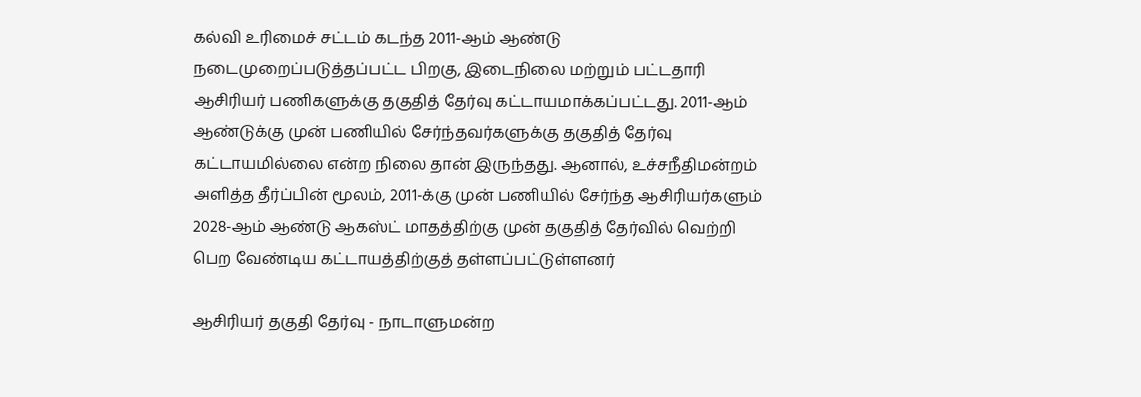கல்வி உரிமைச் சட்டம் கடந்த 2011-ஆம் ஆண்டு நடைமுறைப்படுத்தப்பட்ட பிறகு, இடைநிலை மற்றும் பட்டதாரி ஆசிரியர் பணிகளுக்கு தகுதித் தேர்வு கட்டாயமாக்கப்பட்டது. 2011-ஆம் ஆண்டுக்கு முன் பணியில் சேர்ந்தவர்களுக்கு தகுதித் தேர்வு கட்டாயமில்லை என்ற நிலை தான் இருந்தது. ஆனால், உச்சநீதிமன்றம் அளித்த தீர்ப்பின் மூலம், 2011-க்கு முன் பணியில் சேர்ந்த ஆசிரியர்களும் 2028-ஆம் ஆண்டு ஆகஸ்ட் மாதத்திற்கு முன் தகுதித் தேர்வில் வெற்றி பெற வேண்டிய கட்டாயத்திற்குத் தள்ளப்பட்டுள்ளனர்

ஆசிரியர் தகுதி தேர்வு - நாடாளுமன்ற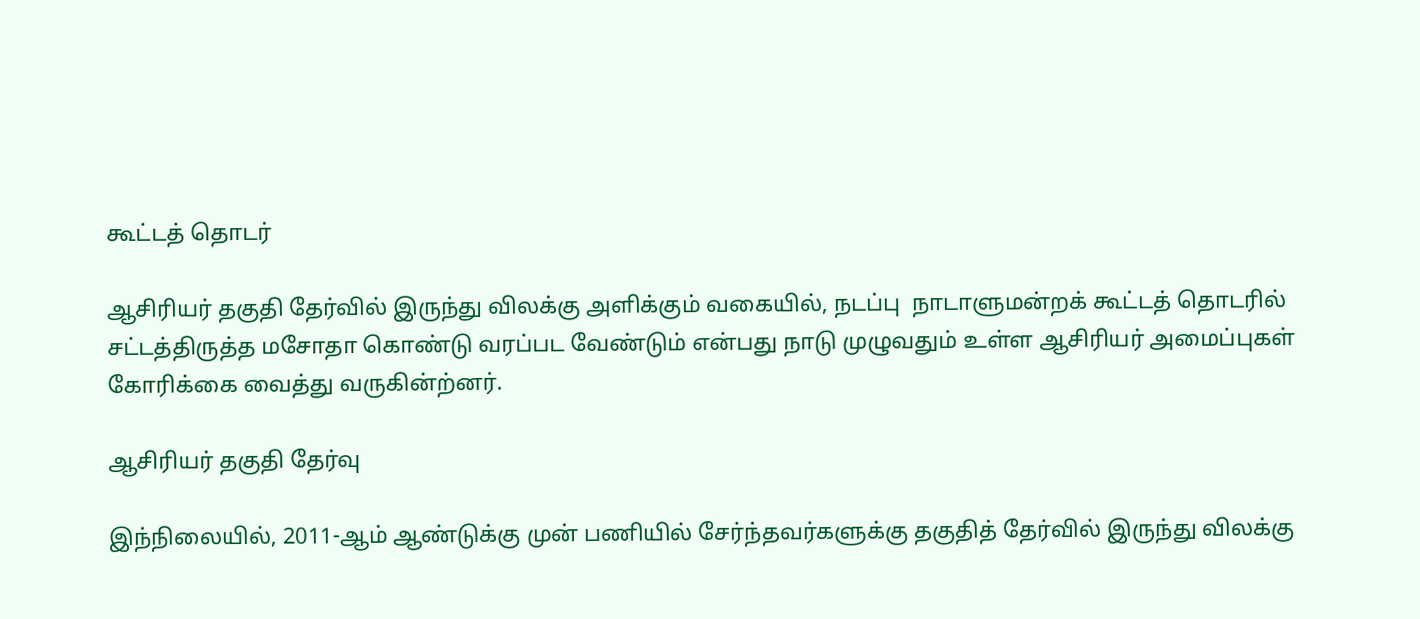கூட்டத் தொடர்

ஆசிரியர் தகுதி தேர்வில் இருந்து விலக்கு அளிக்கும் வகையில், நடப்பு  நாடாளுமன்றக் கூட்டத் தொடரில் சட்டத்திருத்த மசோதா கொண்டு வரப்பட வேண்டும் என்பது நாடு முழுவதும் உள்ள ஆசிரியர் அமைப்புகள் கோரிக்கை வைத்து வருகின்ற்னர்.

ஆசிரியர் தகுதி தேர்வு

இந்நிலையில், 2011-ஆம் ஆண்டுக்கு முன் பணியில் சேர்ந்தவர்களுக்கு தகுதித் தேர்வில் இருந்து விலக்கு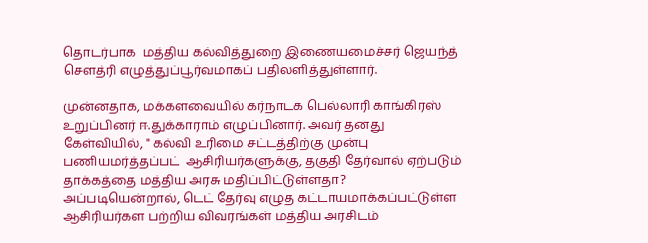தொடர்பாக  மத்திய கல்வித்துறை இணையமைச்சர் ஜெயந்த் சௌத்ரி எழுத்துப்பூர்வமாகப் பதிலளித்துள்ளார்.

முன்னதாக, மக்களவையில் கர்நாடக பெல்லாரி காங்கிரஸ்  உறுப்பினர் ஈ.துக்காராம் எழுப்பினார். அவர் தனது கேள்வியில், " கல்வி உரிமை சட்டத்திற்கு முன்பு பணியமர்த்தப்பட்  ஆசிரியர்களுக்கு, தகுதி தேர்வால் ஏற்படும் தாக்கத்தை மத்திய அரசு மதிப்பிட்டுள்ளதா? அப்படியென்றால், டெட் தேர்வு எழுத கட்டாயமாக்கப்பட்டுள்ள ஆசிரியர்கள பற்றிய விவரங்கள் மத்திய அரசிடம்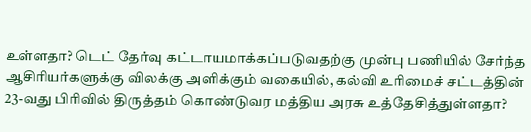உள்ளதா? டெட் தேர்வு கட்டாயமாக்கப்படுவதற்கு முன்பு பணியில் சேர்ந்த ஆசிரியர்களுக்கு விலக்கு அளிக்கும் வகையில், கல்வி உரிமைச் சட்டத்தின் 23-வது பிரிவில் திருத்தம் கொண்டுவர மத்திய அரசு உத்தேசித்துள்ளதா?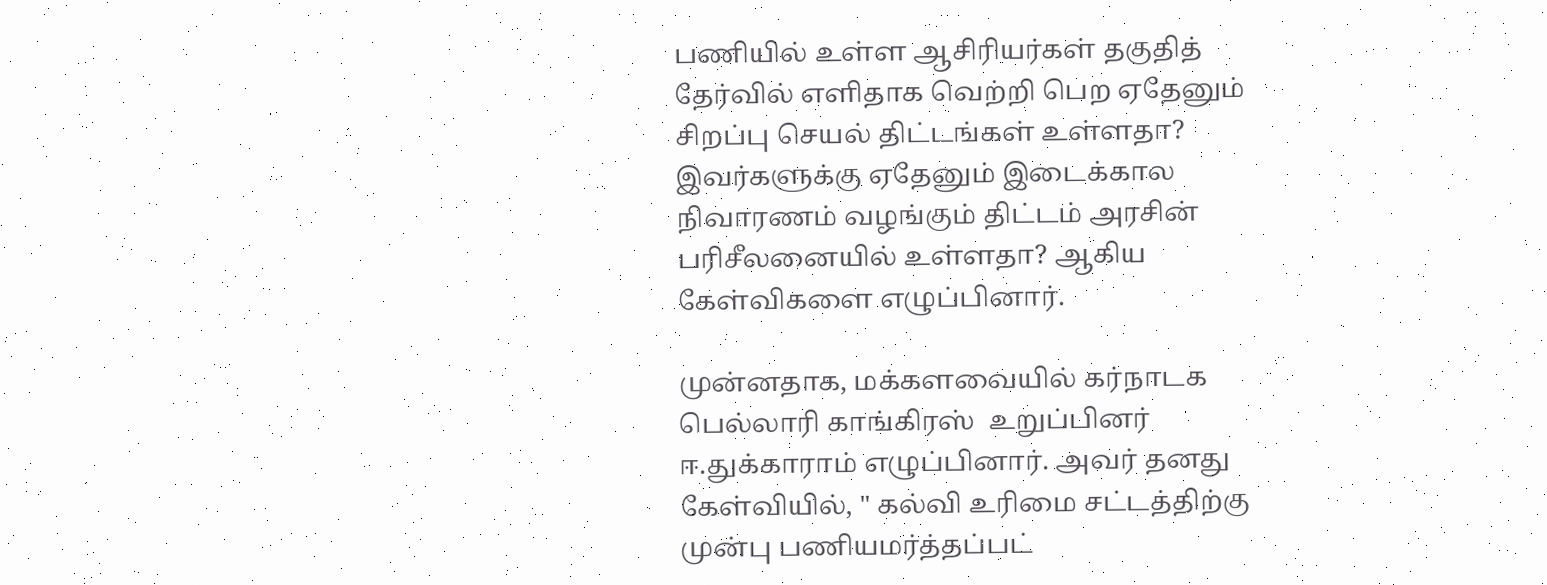பணியில் உள்ள ஆசிரியர்கள் தகுதித் தேர்வில் எளிதாக வெற்றி பெற ஏதேனும் சிறப்பு செயல் திட்டங்கள் உள்ளதா?  இவர்களுக்கு ஏதேனும் இடைக்கால நிவாரணம் வழங்கும் திட்டம் அரசின் பரிசீலனையில் உள்ளதா? ஆகிய கேள்விகளை எழுப்பினார்.

முன்னதாக, மக்களவையில் கர்நாடக பெல்லாரி காங்கிரஸ்  உறுப்பினர் ஈ.துக்காராம் எழுப்பினார். அவர் தனது கேள்வியில், " கல்வி உரிமை சட்டத்திற்கு முன்பு பணியமர்த்தப்பட்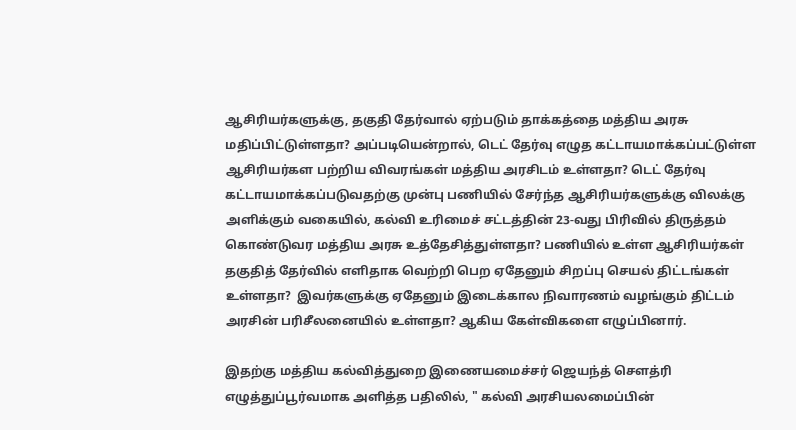ஆசிரியர்களுக்கு, தகுதி தேர்வால் ஏற்படும் தாக்கத்தை மத்திய அரசு மதிப்பிட்டுள்ளதா? அப்படியென்றால், டெட் தேர்வு எழுத கட்டாயமாக்கப்பட்டுள்ள ஆசிரியர்கள பற்றிய விவரங்கள் மத்திய அரசிடம் உள்ளதா? டெட் தேர்வு கட்டாயமாக்கப்படுவதற்கு முன்பு பணியில் சேர்ந்த ஆசிரியர்களுக்கு விலக்கு அளிக்கும் வகையில், கல்வி உரிமைச் சட்டத்தின் 23-வது பிரிவில் திருத்தம் கொண்டுவர மத்திய அரசு உத்தேசித்துள்ளதா? பணியில் உள்ள ஆசிரியர்கள் தகுதித் தேர்வில் எளிதாக வெற்றி பெற ஏதேனும் சிறப்பு செயல் திட்டங்கள் உள்ளதா?  இவர்களுக்கு ஏதேனும் இடைக்கால நிவாரணம் வழங்கும் திட்டம் அரசின் பரிசீலனையில் உள்ளதா? ஆகிய கேள்விகளை எழுப்பினார்.

இதற்கு மத்திய கல்வித்துறை இணையமைச்சர் ஜெயந்த் சௌத்ரி எழுத்துப்பூர்வமாக அளித்த பதிலில், " கல்வி அரசியலமைப்பின்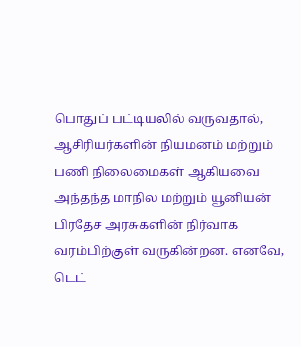பொதுப் பட்டியலில் வருவதால், ஆசிரியர்களின் நியமனம் மற்றும் பணி நிலைமைகள் ஆகியவை அந்தந்த மாநில மற்றும் யூனியன் பிரதேச அரசுகளின் நிர்வாக வரம்பிற்குள் வருகின்றன. எனவே, டெட்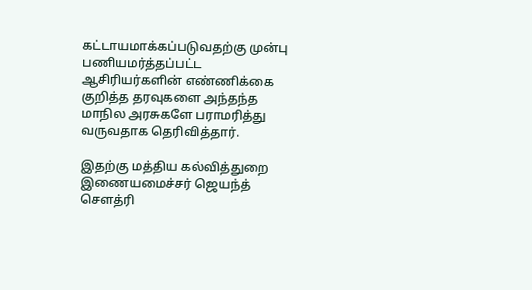கட்டாயமாக்கப்படுவதற்கு முன்பு பணியமர்த்தப்பட்ட ஆசிரியர்களின் எண்ணிக்கை குறித்த தரவுகளை அந்தந்த மாநில அரசுகளே பராமரித்து வருவதாக தெரிவித்தார்.

இதற்கு மத்திய கல்வித்துறை இணையமைச்சர் ஜெயந்த் சௌத்ரி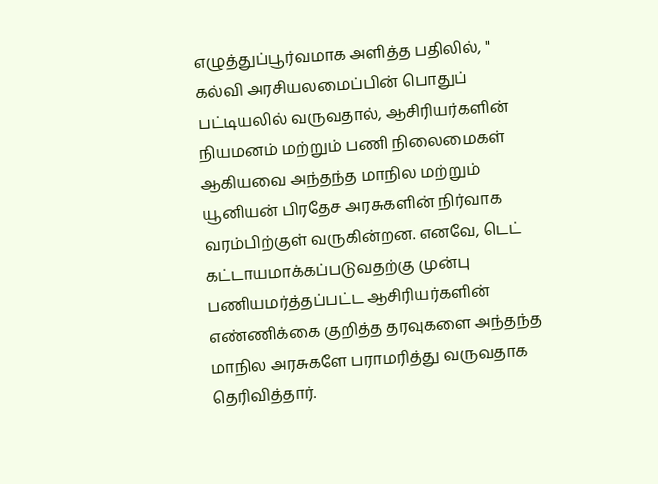எழுத்துப்பூர்வமாக அளித்த பதிலில், " கல்வி அரசியலமைப்பின் பொதுப் பட்டியலில் வருவதால், ஆசிரியர்களின் நியமனம் மற்றும் பணி நிலைமைகள் ஆகியவை அந்தந்த மாநில மற்றும் யூனியன் பிரதேச அரசுகளின் நிர்வாக வரம்பிற்குள் வருகின்றன. எனவே, டெட் கட்டாயமாக்கப்படுவதற்கு முன்பு பணியமர்த்தப்பட்ட ஆசிரியர்களின் எண்ணிக்கை குறித்த தரவுகளை அந்தந்த மாநில அரசுகளே பராமரித்து வருவதாக தெரிவித்தார்.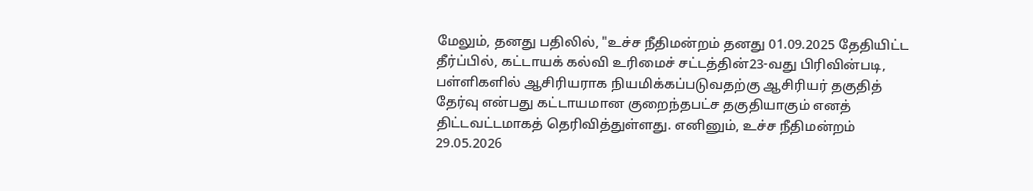மேலும், தனது பதிலில், "உச்ச நீதிமன்றம் தனது 01.09.2025 தேதியிட்ட தீர்ப்பில், கட்டாயக் கல்வி உரிமைச் சட்டத்தின்23-வது பிரிவின்படி, பள்ளிகளில் ஆசிரியராக நியமிக்கப்படுவதற்கு ஆசிரியர் தகுதித் தேர்வு என்பது கட்டாயமான குறைந்தபட்ச தகுதியாகும் எனத் திட்டவட்டமாகத் தெரிவித்துள்ளது. எனினும், உச்ச நீதிமன்றம் 29.05.2026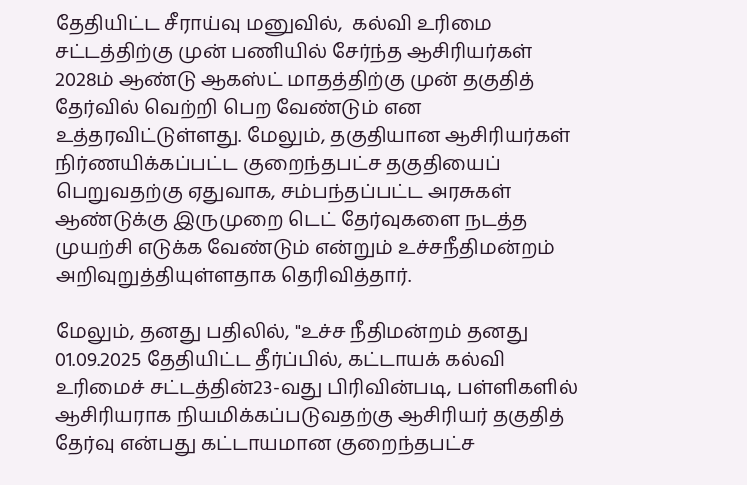தேதியிட்ட சீராய்வு மனுவில்,  கல்வி உரிமை சட்டத்திற்கு முன் பணியில் சேர்ந்த ஆசிரியர்கள்  2028ம் ஆண்டு ஆகஸ்ட் மாதத்திற்கு முன் தகுதித் தேர்வில் வெற்றி பெற வேண்டும் என உத்தரவிட்டுள்ளது. மேலும், தகுதியான ஆசிரியர்கள் நிர்ணயிக்கப்பட்ட குறைந்தபட்ச தகுதியைப் பெறுவதற்கு ஏதுவாக, சம்பந்தப்பட்ட அரசுகள் ஆண்டுக்கு இருமுறை டெட் தேர்வுகளை நடத்த முயற்சி எடுக்க வேண்டும் என்றும் உச்சநீதிமன்றம் அறிவுறுத்தியுள்ளதாக தெரிவித்தார்.

மேலும், தனது பதிலில், "உச்ச நீதிமன்றம் தனது 01.09.2025 தேதியிட்ட தீர்ப்பில், கட்டாயக் கல்வி உரிமைச் சட்டத்தின்23-வது பிரிவின்படி, பள்ளிகளில் ஆசிரியராக நியமிக்கப்படுவதற்கு ஆசிரியர் தகுதித் தேர்வு என்பது கட்டாயமான குறைந்தபட்ச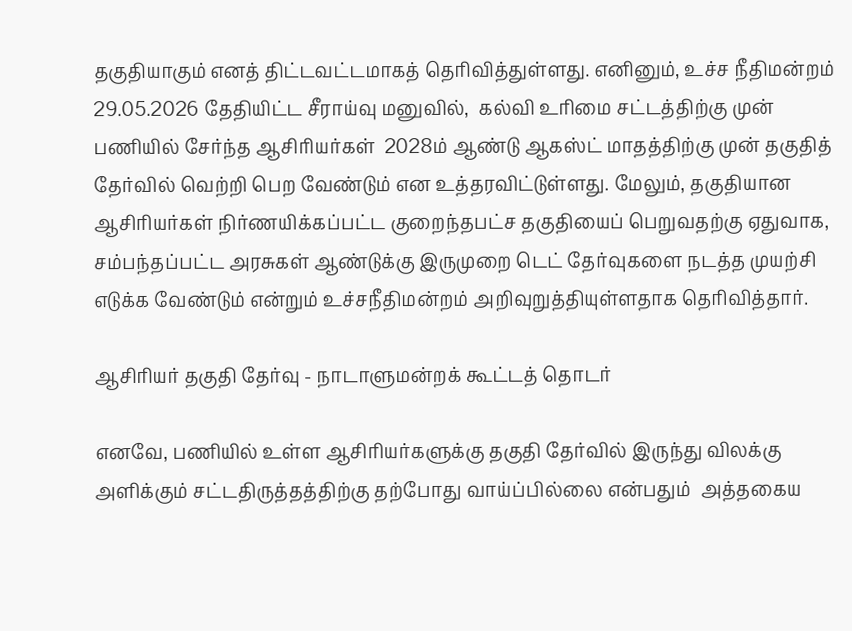தகுதியாகும் எனத் திட்டவட்டமாகத் தெரிவித்துள்ளது. எனினும், உச்ச நீதிமன்றம் 29.05.2026 தேதியிட்ட சீராய்வு மனுவில்,  கல்வி உரிமை சட்டத்திற்கு முன் பணியில் சேர்ந்த ஆசிரியர்கள்  2028ம் ஆண்டு ஆகஸ்ட் மாதத்திற்கு முன் தகுதித் தேர்வில் வெற்றி பெற வேண்டும் என உத்தரவிட்டுள்ளது. மேலும், தகுதியான ஆசிரியர்கள் நிர்ணயிக்கப்பட்ட குறைந்தபட்ச தகுதியைப் பெறுவதற்கு ஏதுவாக, சம்பந்தப்பட்ட அரசுகள் ஆண்டுக்கு இருமுறை டெட் தேர்வுகளை நடத்த முயற்சி எடுக்க வேண்டும் என்றும் உச்சநீதிமன்றம் அறிவுறுத்தியுள்ளதாக தெரிவித்தார்.

ஆசிரியர் தகுதி தேர்வு - நாடாளுமன்றக் கூட்டத் தொடர்

எனவே, பணியில் உள்ள ஆசிரியர்களுக்கு தகுதி தேர்வில் இருந்து விலக்கு அளிக்கும் சட்டதிருத்தத்திற்கு தற்போது வாய்ப்பில்லை என்பதும்  அத்தகைய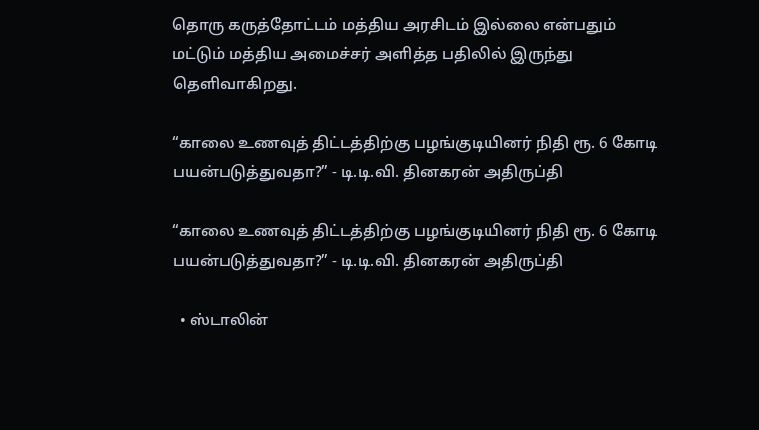தொரு கருத்தோட்டம் மத்திய அரசிடம் இல்லை என்பதும் மட்டும் மத்திய அமைச்சர் அளித்த பதிலில் இருந்து தெளிவாகிறது.

“காலை உணவுத் திட்டத்திற்கு பழங்குடியினர் நிதி ரூ. 6 கோடி பயன்படுத்துவதா?” - டி.டி.வி. தினகரன் அதிருப்தி

“காலை உணவுத் திட்டத்திற்கு பழங்குடியினர் நிதி ரூ. 6 கோடி பயன்படுத்துவதா?” - டி.டி.வி. தினகரன் அதிருப்தி

  • ஸ்டாலின்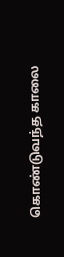கொண்டுவந்த காலை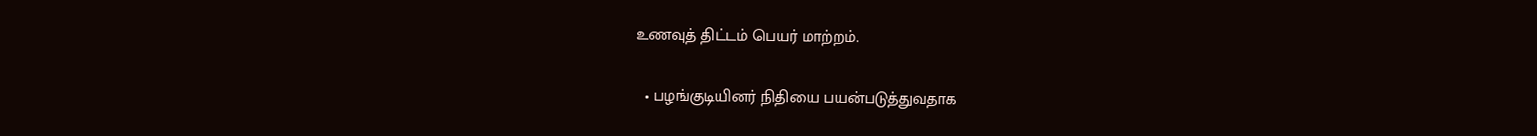உணவுத் திட்டம் பெயர் மாற்றம்.

  • பழங்குடியினர் நிதியை பயன்படுத்துவதாக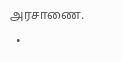அரசாணை.

  •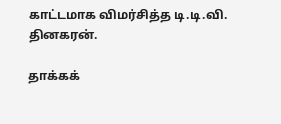காட்டமாக விமர்சித்த டி.டி.வி. தினகரன்.

தாக்கக்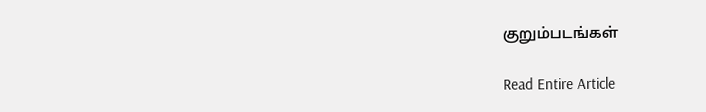குறும்படங்கள்

Read Entire Article